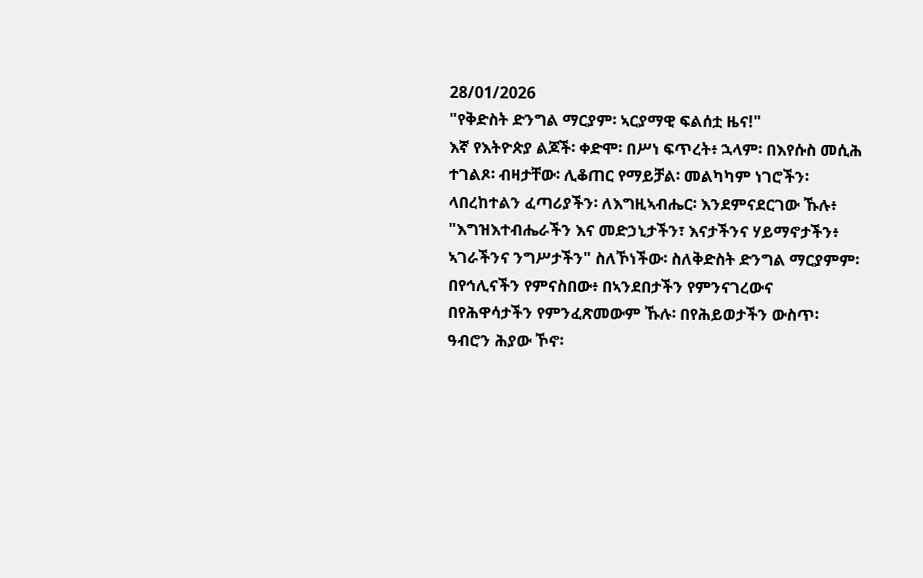28/01/2026
"የቅድስት ድንግል ማርያም፡ ኣርያማዊ ፍልሰቷ ዜና!"
እኛ የእትዮጵያ ልጆች፡ ቀድሞ፡ በሥነ ፍጥረት፥ ኋላም፡ በእየሱስ መሲሕ ተገልጾ፡ ብዛታቸው፡ ሊቆጠር የማይቻል፡ መልካካም ነገሮችን፡ ላበረከተልን ፈጣሪያችን፡ ለእግዚኣብሔር፡ እንደምናደርገው ኹሉ፥ "እግዝእተብሔራችን እና መድኃኒታችን፣ እናታችንና ሃይማኖታችን፥ ኣገራችንና ንግሥታችን" ስለኾነችው፡ ስለቅድስት ድንግል ማርያምም፡ በየኅሊናችን የምናስበው፥ በኣንደበታችን የምንናገረውና በየሕዋሳታችን የምንፈጽመውም ኹሉ፡ በየሕይወታችን ውስጥ፡ ዓብሮን ሕያው ኾኖ፡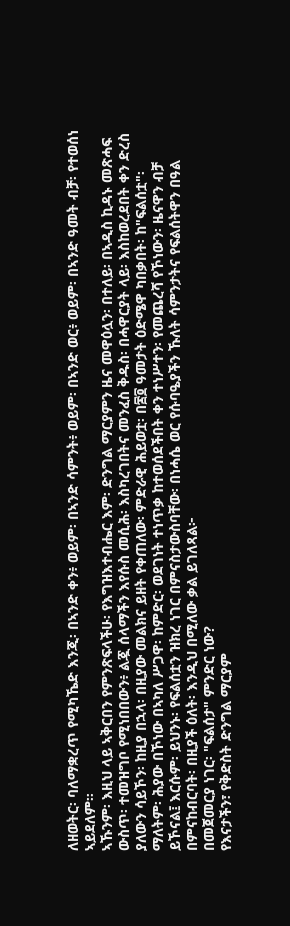ለዘወትር፡ ባለማቋረጥ የሚካኼድ እንጂ፡ በኣንድ ቀን፥ ወይም፡ በኣንድ ሳምንት፥ ወይም፡ በኣንድ ወር፥ ወይም፡ በኣንድ ዓመት ብቻ፡ የተወሰነ ኣይደለም።
ኣኹንም፡ እዚህ ላይ ኣቅርበን የምንጽፍላችሁ፡ የእግዝእተብሔር እም፡ ድንግል ማርያምን ዜና መዋዕሏን፡ በተለይ፡ በኣዲስ ኪዳኑ መጽሓፍ ውስጥ፡ ተመዝግቦ የሚነበበውን፥ ልጇ ሰላማችን እየሱስ መሲሕ፡ እስካረገበትና መንፈስ ቅዱስ፡ በሓዋርያት ላይ፡ እስከወረደበት ቀን ድረስ ያለውን ሳይኾን፡ ከዚያ በኋላ፡ በዚያው መልክና ይዘት የቀጠለው፡ ምድራዊ ሕይወቷ፡ በ፷፬ ዓመታት ዕድሜዋ ካበቃበት፡ ከ"ፍልሰቷ"፡ ማለትም፡ ሕያው በኾነው በኣካለ ሥጋዋ፡ ከምድር፡ ወደገነት ተነጥቃ ከተወሰደችበት ቀን ተነሥተን፡ የመጨረሻ የኾነውን፡ ዜናዋን ብቻ ይኾናል፤ እርሱም፡ ይህንኑ፡ የፍልሰቷን ዝክረ ነገር በምናስታውስባቸው፡ በነሓሴ ወር የሱባዔያችን ኹለት ሳምንታትና የፍልሰትዋን በዓል በምናከብርባት፡ በዚያች ዕለት፡ እንዲህ በሚለው ቃል ይገለጻል፦
በመጀመርያ ነገር፡ "ፍልሰታ" ምንድር ነው?
የእናታችን፣ የቅድስት ድንግል ማርያም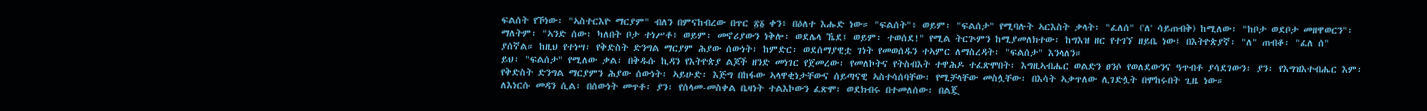ፍልሰት የኾነው፡ "ኣስተርእዮ ማርያም" ብለን በምናከብረው በጥር ፳፩ ቀን፥ በዕለተ እሑድ ነው። "ፍልሰት"፥ ወይም፡ "ፍልሰታ" የሚባሉት ኣርእስት ቃላት፡ "ፈለሰ" ('ለ' ሳይጠብቅ) ከሚለው፡ "ከቦታ ወደቦታ መዘዋወርን"፡ ማለትም፡ "ኣንድ ሰው፡ ካለበት ቦታ ተነሥቶ፥ ወይም፡ መኖሪያውን ነቅሎ፡ ወደሌላ ኼደ፤ ወይም፡ ተወሰደ!" የሚል ትርጕምን ከሚያመለክተው፡ ከግእዝ ዘር የተገኘ ዘይቤ ነው፤ በእትዮጵያኛ፡ "ለ" ጠብቆ፡ "ፈለ ሰ" ያሰኛል። ከዚህ የተነሣ፡ የቅድስት ድንግል ማርያም ሕያው ሰውነት፡ ከምድር፡ ወደሰማያዊቷ ገነት የመወሰዱን ተኣምር ለማስረዳት፡ "ፍልሰታ" እንላለን።
ይህ፡ "ፍልሰታ" የሚለው ቃል፡ በቅዱሱ ኪዳን የእትዮጵያ ልጆች ዘንድ መነገር የጀመረው፡ የመለኮትና የትስብእት ተዋሕዶ ተፈጽሞበት፡ እግዚኣብሔር ወልድን ፀንሶ የወለደውንና ዓጥብቶ ያሳደገውን፡ ያን፡ የእግዝእተብሔር እም፡ የቅድስት ድንግል ማርያምን ሕያው ሰውነት፡ ኣይሁድ፡ እጅግ በከፋው ኣላዋቂነታቸውና ሰይጣናዊ ኣስተሳሰባቸው፡ የሚቻላቸው መስሏቸው፡ በእሳት ኣቃጥለው ሊገድሏት በሞከሩበት ጊዜ ነው።
ለእነርሱ መዳን ሲል፡ በሰውነት መጥቶ፡ ያን፡ የሰላመ-መስቀል ቤዛነት ተልእኮውን ፈጽሞ፡ ወደክብሩ በተመለሰው፡ በልጇ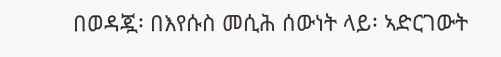በወዳጇ፡ በእየሱስ መሲሕ ሰውነት ላይ፡ ኣድርገውት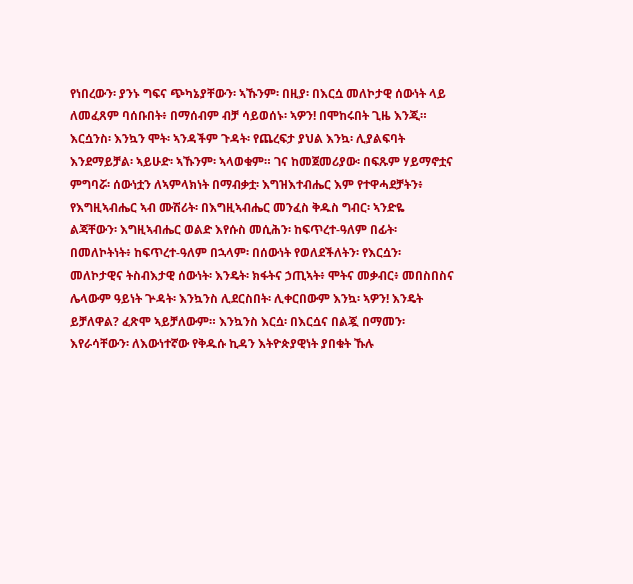የነበረውን፡ ያንኑ ግፍና ጭካኔያቸውን፡ ኣኹንም፡ በዚያ፡ በእርሷ መለኮታዊ ሰውነት ላይ ለመፈጸም ባሰቡበት፥ በማሰብም ብቻ ሳይወሰኑ፡ ኣዎን! በሞከሩበት ጊዜ እንጂ።
እርሷንስ፡ እንኳን ሞት፡ ኣንዳችም ጉዳት፡ የጨረፍታ ያህል እንኳ፡ ሊያልፍባት እንደማይቻል፡ ኣይሁድ፡ ኣኹንም፡ ኣላወቁም። ገና ከመጀመሪያው፡ በፍጹም ሃይማኖቷና ምግባሯ፡ ሰውነቷን ለኣምላክነት በማብቃቷ፡ እግዝእተብሔር እም የተዋሓደቻትን፥ የእግዚኣብሔር ኣብ ሙሽሪት፡ በእግዚኣብሔር መንፈስ ቅዱስ ግብር፡ ኣንድዬ ልጃቸውን፡ እግዚኣብሔር ወልድ እየሱስ መሲሕን፡ ከፍጥረተ-ዓለም በፊት፡ በመለኮትነት፥ ከፍጥረተ-ዓለም በኋላም፡ በሰውነት የወለደችለትን፡ የእርሷን፡ መለኮታዊና ትስብእታዊ ሰውነት፡ እንዴት፡ ክፋትና ኃጢኣት፥ ሞትና መቃብር፥ መበስበስና ሌላውም ዓይነት ጕዳት፡ እንኳንስ ሊደርስበት፡ ሊቀርበውም እንኳ፡ ኣዎን! እንዴት ይቻለዋል? ፈጽሞ ኣይቻለውም። እንኳንስ እርሷ፡ በእርሷና በልጇ በማመን፡ እየራሳቸውን፡ ለእውነተኛው የቅዱሱ ኪዳን እትዮጵያዊነት ያበቁት ኹሉ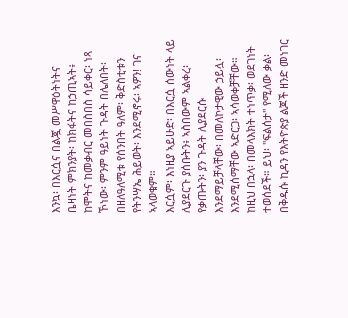እንኳ፡ በእርሷና በልጇ መሥዋዕትነትና ቤዛነት ምክንያት፡ ከክፋትና ከኃጢኣት፥ ከሞትና ከመቃብር መበስበስ ሳይቀር፡ ነጻ ኾነው፡ ምንም ዓይነት ጉዳት በሌለበት፡ በዘለዓለሚቱ የሰንበት ዓለም፡ ቅድስቲቱን የትንሣኤ ሕይወት፡ እንደሚኖሩ፡ ኣዎን! ገና ኣላወቁም።
እርሷም፡ እነዚያ ኣይሁድ፡ በእርሷ ሰውነት ላይ ሊያደርጉ ያሰቡትን፥ ኣስበውም ኣልቀረ፡ የቃጡትን፡ ያን ጉዳት ሊያደርሱ እንደማይቻላቸው፡ በመለኮታዊው ኃይሏ፡ እንደሚሰማቸው ኣድርጋ፡ ኣሳወቀቻቸው። ከዚህ በኋላ፡ በመላእክት ተነጥቃ፡ ወደገነት ተወሰደች። ይህ፡ "ፍልሰታ" የሚለው ቃል፡ በቅዱሱ ኪዳን የእትዮጵያ ልጆች ዘንድ መነገር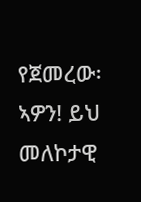የጀመረው፡ ኣዎን! ይህ መለኮታዊ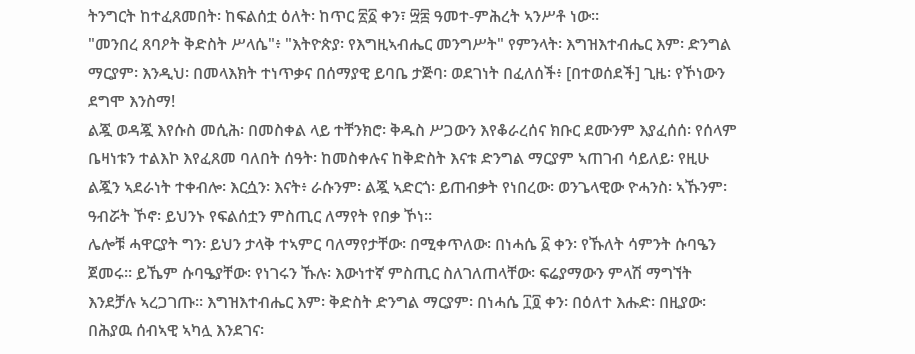ትንግርት ከተፈጸመበት፡ ከፍልሰቷ ዕለት፡ ከጥር ፳፩ ቀን፣ ፵፰ ዓመተ-ምሕረት ኣንሥቶ ነው።
"መንበረ ጸባዖት ቅድስት ሥላሴ"፥ "እትዮጵያ፡ የእግዚኣብሔር መንግሥት" የምንላት፡ እግዝእተብሔር እም፡ ድንግል ማርያም፡ እንዲህ፡ በመላእክት ተነጥቃና በሰማያዊ ይባቤ ታጅባ፡ ወደገነት በፈለሰች፥ [በተወሰደች] ጊዜ፡ የኾነውን ደግሞ እንስማ!
ልጇ ወዳጇ እየሱስ መሲሕ፡ በመስቀል ላይ ተቸንክሮ፡ ቅዱስ ሥጋውን እየቆራረሰና ክቡር ደሙንም እያፈሰሰ፡ የሰላም ቤዛነቱን ተልእኮ እየፈጸመ ባለበት ሰዓት፡ ከመስቀሉና ከቅድስት እናቱ ድንግል ማርያም ኣጠገብ ሳይለይ፡ የዚሁ ልጇን ኣደራነት ተቀብሎ፡ እርሷን፡ እናት፥ ራሱንም፡ ልጇ ኣድርጎ፡ ይጠብቃት የነበረው፡ ወንጌላዊው ዮሓንስ፡ ኣኹንም፡ ዓብሯት ኾኖ፡ ይህንኑ የፍልሰቷን ምስጢር ለማየት የበቃ ኾነ።
ሌሎቹ ሓዋርያት ግን፡ ይህን ታላቅ ተኣምር ባለማየታቸው፡ በሚቀጥለው፡ በነሓሴ ፩ ቀን፡ የኹለት ሳምንት ሱባዔን ጀመሩ። ይኼም ሱባዔያቸው፡ የነገሩን ኹሉ፡ እውነተኛ ምስጢር ስለገለጠላቸው፡ ፍሬያማውን ምላሽ ማግኘት እንደቻሉ ኣረጋገጡ። እግዝእተብሔር እም፡ ቅድስት ድንግል ማርያም፡ በነሓሴ ፲፬ ቀን፡ በዕለተ እሑድ፡ በዚያው፡ በሕያዉ ሰብኣዊ ኣካሏ እንደገና፡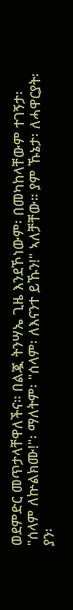ወደምድር መጥታላቸዋለችና። በልጇ ትንሣኤ ጊዜ እንደኾነውም፡ በመካከላቸውም ተገኝታ፡
"ሰላም ለኵልክሙ!"፡ ማለትም፡ "ሰላም፡ ለእናንተ ይኹን!" ኣለቻቸው። ያም ኹኔታ፡ ለሓዋርያት፡ ያን፡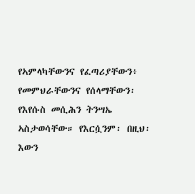የኣምላካቸውንና የፈጣሪያቸውን፥ የመምህራቸውንና የሰላማቸውን፡ የእየሱስ መሲሕን ትንሣኤ ኣስታወሳቸው። የእርሷንም፡ በዚህ፡ እውን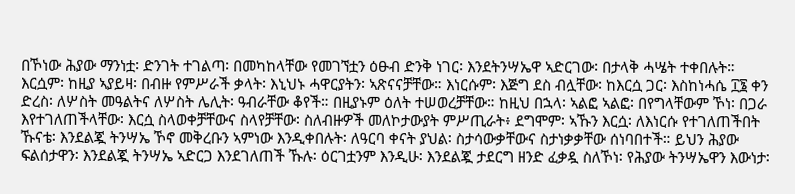በኾነው ሕያው ማንነቷ፡ ድንገት ተገልጣ፡ በመካከላቸው የመገኘቷን ዕፁብ ድንቅ ነገር፡ እንደትንሣኤዋ ኣድርገው፡ በታላቅ ሓሤት ተቀበሉት።
እርሷም፡ ከዚያ ኣያይዛ፡ በብዙ የምሥራች ቃላት፡ እኒህኑ ሓዋርያትን፡ ኣጽናናቻቸው። እነርሱም፡ እጅግ ደስ ብሏቸው፡ ከእርሷ ጋር፡ እስከነሓሴ ፲፮ ቀን ድረስ፡ ለሦስት መዓልትና ለሦስት ሌሊት፡ ዓብራቸው ቆየች። በዚያኑም ዕለት ተሠወረቻቸው። ከዚህ በኋላ፡ ኣልፎ ኣልፎ፡ በየግላቸውም ኾነ፡ በጋራ እየተገለጠችላቸው፡ እርሷ ስላወቀቻቸውና ስላየቻቸው፡ ስለብዙዎች መለኮታውያት ምሥጢራት፥ ደግሞም፡ ኣኹን እርሷ፡ ለእነርሱ የተገለጠችበት ኹናቴ፡ እንደልጇ ትንሣኤ ኾኖ መቅረቡን ኣምነው እንዲቀበሉት፡ ለዓርባ ቀናት ያህል፡ ስታሳውቃቸውና ስታነቃቃቸው ሰነባበተች። ይህን ሕያው ፍልሰታዋን፡ እንደልጇ ትንሣኤ ኣድርጋ እንደገለጠች ኹሉ፡ ዕርገቷንም እንዲሁ፡ እንደልጇ ታደርግ ዘንድ ፈቃዷ ስለኾነ፡ የሕያው ትንሣኤዋን እውነታ፡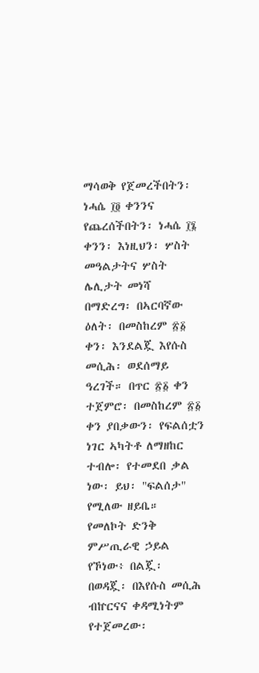ማሳወቅ የጀመረችበትን፡ ነሓሴ ፲፬ ቀንንና የጨረሰችበትን፡ ነሓሴ ፲፮ ቀንን፡ እነዚህን፡ ሦስት መዓልታትና ሦስት ሌሊታት መነሻ በማድረግ፡ በኣርባኛው ዕለት፡ በመስከረም ፳፩ ቀን፡ እንደልጇ እየሱስ መሲሕ፡ ወደሰማይ ዓረገች። በጥር ፳፩ ቀን ተጀምሮ፡ በመስከረም ፳፩ ቀን ያበቃውን፡ የፍልሰቷን ነገር ኣካትቶ ለማዘከር ተብሎ፡ የተመደበ ቃል ነው፡ ይህ፡ "ፍልሰታ" የሚለው ዘይቤ።
የመለኮት ድንቅ ምሥጢራዊ ኃይል የኾነው፥ በልጇ፡ በወዳጇ፡ በእየሱስ መሲሕ ብኵርናና ቀዳሚነትም የተጀመረው፡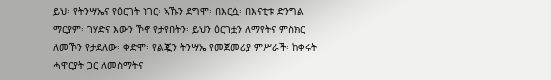ይህ፡ የትንሣኤና የዕርገት ነገር፡ ኣኹን ደግሞ፡ በእርሷ፡ በእናቲቱ ድንግል ማርያም፡ ገሃድና እውን ኾኖ የታየበትን፡ ይህን ዕርገቷን ለማየትና ምስክር ለመኾን የታደለው፡ ቀድሞ፡ የልጇን ትንሣኤ የመጀመሪያ ምሥራች፡ ከቀሩት ሓዋርያት ጋር ለመስማትና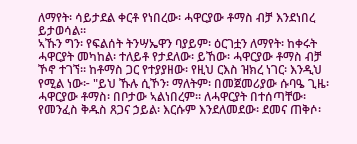ለማየት፡ ሳይታደል ቀርቶ የነበረው፡ ሓዋርያው ቶማስ ብቻ እንደነበረ ይታወሳል።
ኣኹን ግን፡ የፍልሰት ትንሣኤዋን ባያይም፡ ዕርገቷን ለማየት፡ ከቀሩት ሓዋርያት መካከል፡ ተለይቶ የታደለው፡ ይኸው፡ ሓዋርያው ቶማስ ብቻ ኾኖ ተገኘ። ከቶማስ ጋር የተያያዘው፡ የዚህ ርእስ ዝክረ ነገር፡ እንዲህ የሚል ነው፦ "ይህ ኹሉ ሲኾን፡ ማለትም፡ በመጀመሪያው ሱባዔ ጊዜ፡ ሓዋርያው ቶማስ፡ በቦታው ኣልነበረም። ለሓዋርያት በተሰጣቸው፡ የመንፈስ ቅዱስ ጸጋና ኃይል፡ እርሱም እንደለመደው፡ ደመና ጠቅሶ፡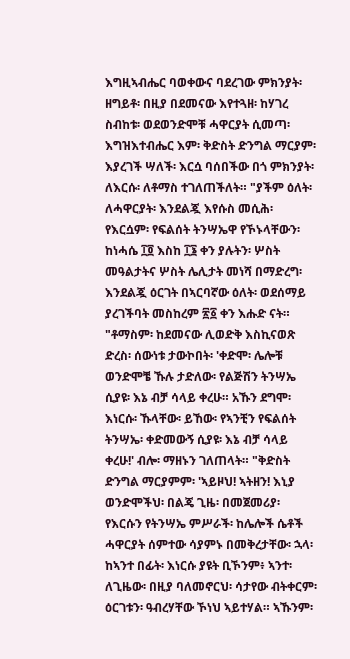እግዚኣብሔር ባወቀውና ባደረገው ምክንያት፡ ዘግይቶ፡ በዚያ በደመናው እየተጓዘ፡ ከሃገረ ስብከቱ፡ ወደወንድሞቹ ሓዋርያት ሲመጣ፡ እግዝእተብሔር እም፡ ቅድስት ድንግል ማርያም፡ እያረገች ሣለች፡ እርሷ ባሰበችው በጎ ምክንያት፡ ለእርሱ፡ ለቶማስ ተገለጠችለት። "ያችም ዕለት፡ ለሓዋርያት፡ እንደልጇ እየሱስ መሲሕ፡ የእርሷም፡ የፍልሰት ትንሣኤዋ የኾኑላቸውን፡ ከነሓሴ ፲፬ እስከ ፲፮ ቀን ያሉትን፡ ሦስት መዓልታትና ሦስት ሌሊታት መነሻ በማድረግ፡ እንደልጇ ዕርገት በኣርባኛው ዕለት፡ ወደሰማይ ያረገችባት መስከረም ፳፩ ቀን እሑድ ናት።
"ቶማስም፡ ከደመናው ሊወድቅ እስኪናወጽ ድረስ፡ ሰውነቱ ታውኮበት፡ 'ቀድሞ፡ ሌሎቹ ወንድሞቼ ኹሉ ታድለው፡ የልጅሽን ትንሣኤ ሲያዩ፡ እኔ ብቻ ሳላይ ቀረሁ። አኹን ደግሞ፡ እነርሱ፡ ኹላቸው፡ ይኸው፡ የኣንቺን የፍልሰት ትንሣኤ፡ ቀድመውኝ ሲያዩ፡ እኔ ብቻ ሳላይ ቀረሁ!' ብሎ፡ ማዘኑን ገለጠላት። "ቅድስት ድንግል ማርያምም፡ 'ኣይዞህ! ኣትዘን! እኒያ ወንድሞችህ፡ በልጄ ጊዜ፡ በመጀመሪያ፡ የእርሱን የትንሣኤ ምሥራች፡ ከሌሎች ሴቶች ሓዋርያት ሰምተው ሳያምኑ በመቅረታቸው፡ ኋላ፡ ከኣንተ በፊት፡ እነርሱ ያዩት ቢኾንም፥ ኣንተ፡ ለጊዜው፡ በዚያ ባለመኖርህ፡ ሳታየው ብትቀርም፡ ዕርገቱን፡ ዓብረሃቸው ኾነህ ኣይተሃል። ኣኹንም፡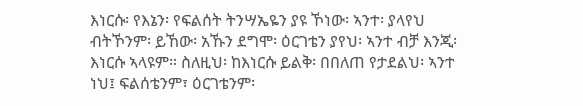እነርሱ፡ የእኔን፡ የፍልሰት ትንሣኤዬን ያዩ ኾነው፡ ኣንተ፡ ያላየህ ብትኾንም፡ ይኸው፡ አኹን ደግሞ፡ ዕርገቴን ያየህ፡ ኣንተ ብቻ እንጂ፡ እነርሱ ኣላዩም። ስለዚህ፡ ከእነርሱ ይልቅ፡ በበለጠ የታደልህ፡ ኣንተ ነህ፤ ፍልሰቴንም፣ ዕርገቴንም፡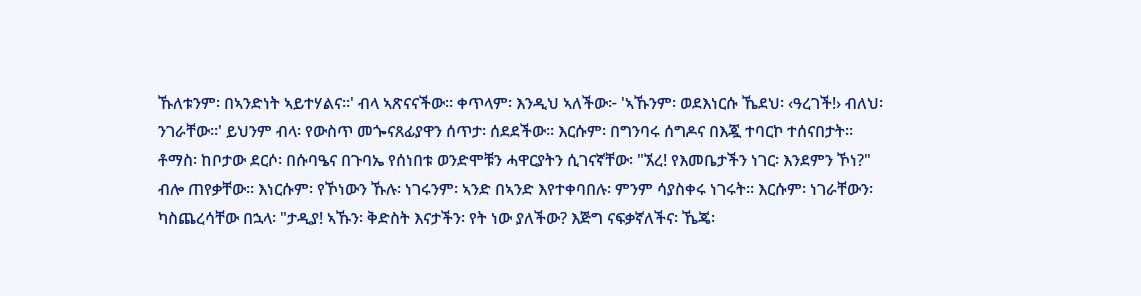ኹለቱንም፡ በኣንድነት ኣይተሃልና።' ብላ ኣጽናናችው። ቀጥላም፡ እንዲህ ኣለችው፦ 'ኣኹንም፡ ወደእነርሱ ኼደህ፡ ‹ዓረገች!› ብለህ፡ ንገራቸው።' ይህንም ብላ፡ የውስጥ መጐናጸፊያዋን ሰጥታ፡ ሰደደችው። እርሱም፡ በግንባሩ ሰግዶና በእጇ ተባርኮ ተሰናበታት። ቶማስ፡ ከቦታው ደርሶ፡ በሱባዔና በጉባኤ የሰነበቱ ወንድሞቹን ሓዋርያትን ሲገናኛቸው፡ "ኧረ! የእመቤታችን ነገር፡ እንደምን ኾነ?" ብሎ ጠየቃቸው። እነርሱም፡ የኾነውን ኹሉ፡ ነገሩንም፡ ኣንድ በኣንድ እየተቀባበሉ፡ ምንም ሳያስቀሩ ነገሩት። እርሱም፡ ነገራቸውን፡ ካስጨረሳቸው በኋላ፡ "ታዲያ! ኣኹን፡ ቅድስት እናታችን፡ የት ነው ያለችው? እጅግ ናፍቃኛለችና፡ ኼጄ፡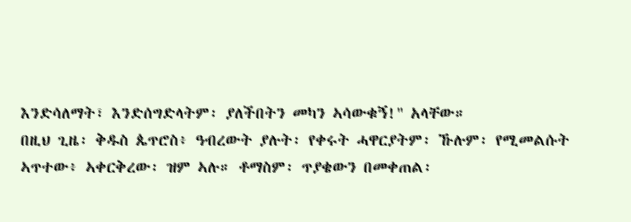እንድሳለማት፣ እንድሰግድላትም፡ ያለችበትን መካን ኣሳውቁኝ!" አላቸው።
በዚህ ጊዜ፡ ቅዱስ ጴጥሮስ፥ ዓብረውት ያሉት፡ የቀሩት ሓዋርያትም፡ ኹሉም፡ የሚመልሱት ኣጥተው፥ ኣቀርቅረው፡ ዝም ኣሉ። ቶማስም፡ ጥያቄውን በመቀጠል፡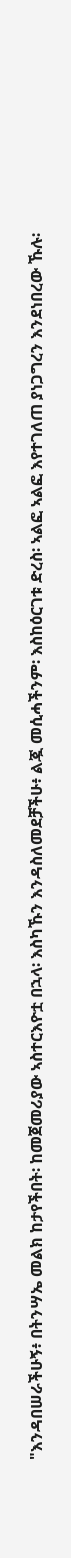"እንዳበሠራችሁኝ፥ በትንሣኤ መልክ ከታየችበት፡ ከመጀመሪያው ኣስተርእዮቷ በኋላ፡ እስካኹን እንዳስለመደቻችሁ፥ ልጇ መሲሓችንም፡ እስከዕርገቱ ድረስ፡ ኣልፎ ኣልፎ እየተገለጠ ያነጋግረን እንደነበረው ኹሉ፡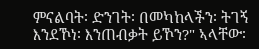ምናልባት፡ ድንገት፡ በመካከላችን፡ ትገኝ እንደኾነ፡ እንጠብቃት ይኾን?" ኣላቸው፡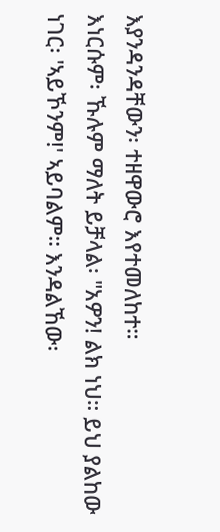እያንዳንዳቸውን፡ ተዘዋውሮ እየተመለከተ።
እነርሱም፡ ኹሉም ማለት ይቻላል፡ "አዎን! ልክ ነህ። ይህ ያልከው ነገር፡ 'ኣይኾንም!' ኣይባልም። እንዳልኸው፡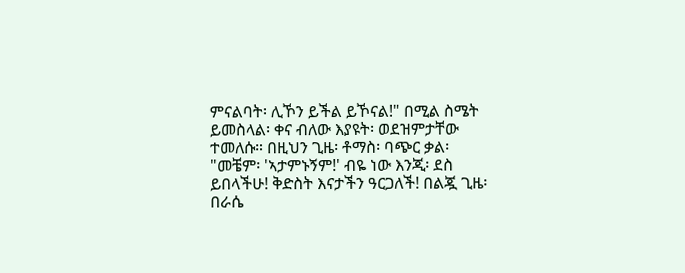ምናልባት፡ ሊኾን ይችል ይኾናል!" በሚል ስሜት ይመስላል፡ ቀና ብለው እያዩት፡ ወደዝምታቸው ተመለሱ። በዚህን ጊዜ፡ ቶማስ፡ ባጭር ቃል፡ "መቼም፡ 'ኣታምኑኝም!' ብዬ ነው እንጂ፡ ደስ ይበላችሁ! ቅድስት እናታችን ዓርጋለች! በልጇ ጊዜ፡ በራሴ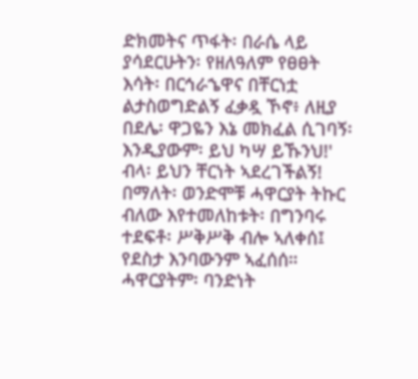ድክመትና ጥፋት፡ በራሴ ላይ ያሳደርሁትን፡ የዘለዓለም የፀፀት እሳት፡ በርኅራኄዋና በቸርነቷ ልታስወግድልኝ ፈቃዷ ኾኖ፥ ለዚያ በደሌ፡ ዋጋዬን እኔ መክፈል ሲገባኝ፡ እንዲያውም፡ ይህ ካሣ ይኹንህ!' ብላ፡ ይህን ቸርነት ኣደረገችልኝ! በማለት፡ ወንድሞቹ ሓዋርያት ትኩር ብለው እየተመለከቱት፡ በግንባሩ ተደፍቶ፡ ሥቅሥቅ ብሎ ኣለቀሰ፤ የደስታ እንባውንም ኣፈሰሰ። ሓዋርያትም፡ ባንድነት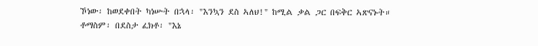ኾነው፡ ከወደቀበት ካነሡት በኋላ፡ "እንኳን ደስ ኣለህ!" ከሚል ቃል ጋር በፍቅር ኣጽናኑት።
ቶማስም፡ በደስታ ፈክቶ፡ "እኔ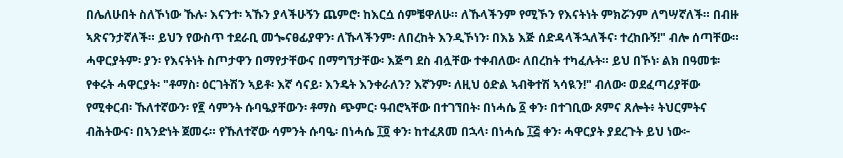በሌለሁበት ስለኾነው ኹሉ፡ እናንተ፡ ኣኹን ያላችሁኝን ጨምሮ፡ ከእርሷ ሰምቼዋለሁ። ለኹላችንም የሚኾን የእናትነት ምክሯንም ለግሣኛለች። በብዙ ኣጽናንታኛለች። ይህን የውስጥ ተደራቢ መጐናፀፊያዋን፡ ለኹላችንም፡ ለበረከት እንዲኾነን፡ በእኔ እጅ ሰድዳላችኋለችና፡ ተረከቡኝ!" ብሎ ሰጣቸው። ሓዋርያትም፡ ያን፡ የእናትነት ስጦታዋን በማየታቸውና በማግኘታቸው፡ እጅግ ደስ ብሏቸው ተቀብለው፡ ለበረከት ተካፈሉት። ይህ በኾነ፡ ልክ በዓመቱ፡ የቀሩት ሓዋርያት፡ "ቶማስ፡ ዕርገትሽን ኣይቶ፡ እኛ ሳናይ፡ እንዴት እንቀራለን? እኛንም፡ ለዚህ ዕድል ኣብቅተሽ ኣሳዪን!" ብለው፡ ወደፈጣሪያቸው የሚቀርብ፡ ኹለተኛውን፡ የ፪ ሳምንት ሱባዔያቸውን፡ ቶማስ ጭምር፡ ዓብሮኣቸው በተገኘበት፡ በነሓሴ ፩ ቀን፡ በተገቢው ጾምና ጸሎት፥ ትህርምትና ብሕትውና፡ በኣንድነት ጀመሩ። የኹለተኛው ሳምንት ሱባዔ፡ በነሓሴ ፲፬ ቀን፡ ከተፈጸመ በኋላ፡ በነሓሴ ፲፭ ቀን፡ ሓዋርያት ያደረጉት ይህ ነው፦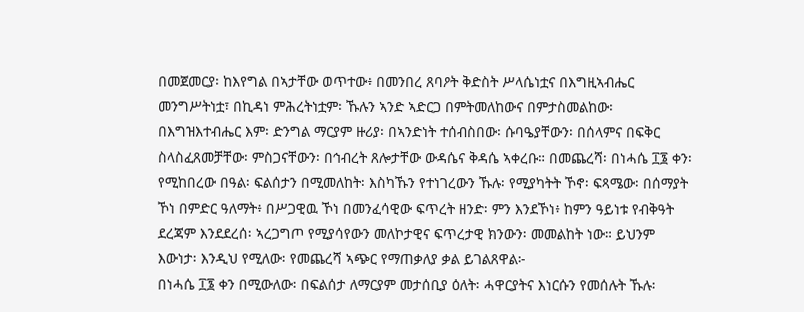በመጀመርያ፡ ከእየግል በኣታቸው ወጥተው፥ በመንበረ ጸባዖት ቅድስት ሥላሴነቷና በእግዚኣብሔር መንግሥትነቷ፣ በኪዳነ ምሕረትነቷም፡ ኹሉን ኣንድ ኣድርጋ በምትመለከውና በምታስመልከው፡ በእግዝእተብሔር እም፡ ድንግል ማርያም ዙሪያ፡ በኣንድነት ተሰብስበው፡ ሱባዔያቸውን፡ በሰላምና በፍቅር ስላስፈጸመቻቸው፡ ምስጋናቸውን፡ በኅብረት ጸሎታቸው ውዳሴና ቅዳሴ ኣቀረቡ። በመጨረሻ፡ በነሓሴ ፲፮ ቀን፡ የሚከበረው በዓል፡ ፍልሰታን በሚመለከት፡ እስካኹን የተነገረውን ኹሉ፡ የሚያካትት ኾኖ፡ ፍጻሜው፡ በሰማያት ኾነ በምድር ዓለማት፥ በሥጋዊዉ ኾነ በመንፈሳዊው ፍጥረት ዘንድ፡ ምን እንደኾነ፥ ከምን ዓይነቱ የብቅዓት ደረጃም እንደደረሰ፡ ኣረጋግጦ የሚያሳየውን መለኮታዊና ፍጥረታዊ ክንውን፡ መመልከት ነው። ይህንም እውነታ፡ እንዲህ የሚለው፡ የመጨረሻ ኣጭር የማጠቃለያ ቃል ይገልጸዋል፦
በነሓሴ ፲፮ ቀን በሚውለው፡ በፍልሰታ ለማርያም መታሰቢያ ዕለት፡ ሓዋርያትና እነርሱን የመሰሉት ኹሉ፡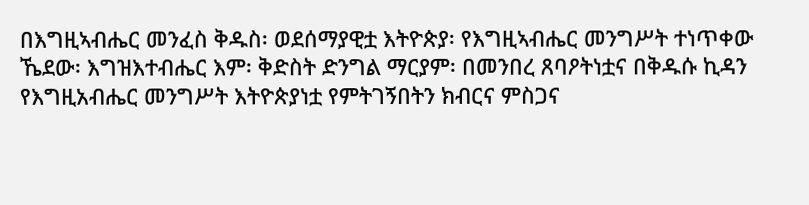በእግዚኣብሔር መንፈስ ቅዱስ፡ ወደሰማያዊቷ እትዮጵያ፡ የእግዚኣብሔር መንግሥት ተነጥቀው ኼደው፡ እግዝእተብሔር እም፡ ቅድስት ድንግል ማርያም፡ በመንበረ ጸባዖትነቷና በቅዱሱ ኪዳን የእግዚአብሔር መንግሥት እትዮጵያነቷ የምትገኝበትን ክብርና ምስጋና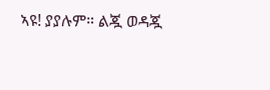ኣዩ! ያያሉም። ልጇ ወዳጇ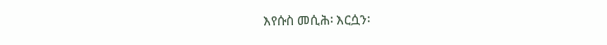እየሱስ መሲሕ፡ እርሷን፡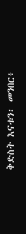ቅድስት እናቱን፡ መንበር፥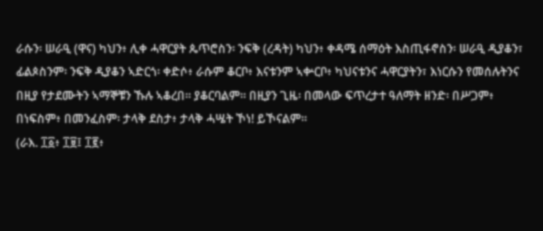ራሱን፡ ሠራዒ (ዋና) ካህን፥ ሊቀ ሓዋርያት ጴጥሮስን፡ ንፍቅ (ረዳት) ካህን፥ ቀዳሜ ሰማዕት እስጢፋኖስን፡ ሠራዒ ዲያቆን፣ ፊልጶስንም፡ ንፍቅ ዲያቆን ኣድርጎ፡ ቀድሶ፥ ራሱም ቆርቦ፥ እናቱንም ኣቍርቦ፥ ካህናቱንና ሓዋርያትን፣ እነርሱን የመሰሉትንና በዚያ የታደሙትን ኣማኞቹን ኹሉ ኣቆረበ። ያቆርባልም። በዚያን ጊዜ፡ በመላው ፍጥረታተ ዓለማት ዘንድ፡ በሥጋም፥ በነፍስም፥ በመንፈስም፡ ታላቅ ደስታ፥ ታላቅ ሓሤት ኾነ! ይኾናልም።
(ራእ. ፲፩፥ ፲፱፤ ፲፪፥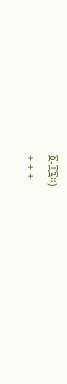፩-፲፯።)
+ + +